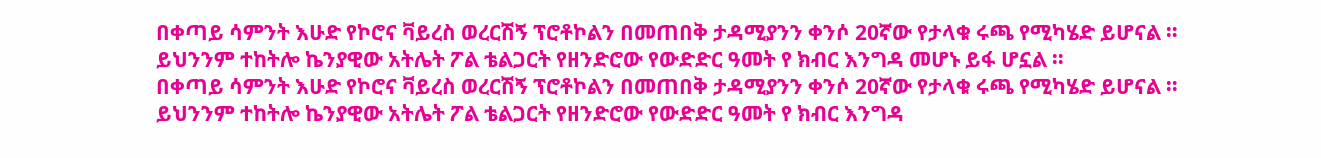በቀጣይ ሳምንት እሁድ የኮሮና ቫይረስ ወረርሽኝ ፕሮቶኮልን በመጠበቅ ታዳሚያንን ቀንሶ 20ኛው የታላቁ ሩጫ የሚካሄድ ይሆናል ።
ይህንንም ተከትሎ ኬንያዊው አትሌት ፖል ቴልጋርት የዘንድሮው የውድድር ዓመት የ ክብር እንግዳ መሆኑ ይፋ ሆኗል ።
በቀጣይ ሳምንት እሁድ የኮሮና ቫይረስ ወረርሽኝ ፕሮቶኮልን በመጠበቅ ታዳሚያንን ቀንሶ 20ኛው የታላቁ ሩጫ የሚካሄድ ይሆናል ።
ይህንንም ተከትሎ ኬንያዊው አትሌት ፖል ቴልጋርት የዘንድሮው የውድድር ዓመት የ ክብር እንግዳ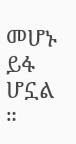መሆኑ ይፋ ሆኗል ።